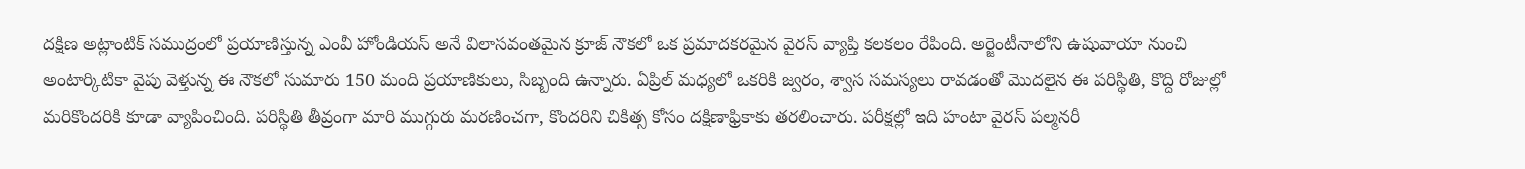దక్షిణ అట్లాంటిక్ సముద్రంలో ప్రయాణిస్తున్న ఎంవీ హోండియస్ అనే విలాసవంతమైన క్రూజ్ నౌకలో ఒక ప్రమాదకరమైన వైరస్ వ్యాప్తి కలకలం రేపింది. అర్జెంటీనాలోని ఉషువాయా నుంచి అంటార్కిటికా వైపు వెళ్తున్న ఈ నౌకలో సుమారు 150 మంది ప్రయాణికులు, సిబ్బంది ఉన్నారు. ఏప్రిల్ మధ్యలో ఒకరికి జ్వరం, శ్వాస సమస్యలు రావడంతో మొదలైన ఈ పరిస్థితి, కొద్ది రోజుల్లో మరికొందరికి కూడా వ్యాపించింది. పరిస్థితి తీవ్రంగా మారి ముగ్గురు మరణించగా, కొందరిని చికిత్స కోసం దక్షిణాఫ్రికాకు తరలించారు. పరీక్షల్లో ఇది హంటా వైరస్ పల్మనరీ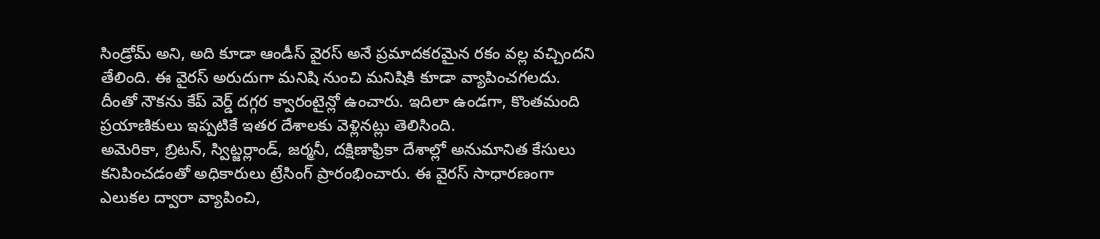సిండ్రోమ్ అని, అది కూడా ఆండీస్ వైరస్ అనే ప్రమాదకరమైన రకం వల్ల వచ్చిందని తేలింది. ఈ వైరస్ అరుదుగా మనిషి నుంచి మనిషికి కూడా వ్యాపించగలదు. దీంతో నౌకను కేప్ వెర్డ్ దగ్గర క్వారంటైన్లో ఉంచారు. ఇదిలా ఉండగా, కొంతమంది ప్రయాణికులు ఇప్పటికే ఇతర దేశాలకు వెళ్లినట్లు తెలిసింది.
అమెరికా, బ్రిటన్, స్విట్జర్లాండ్, జర్మనీ, దక్షిణాఫ్రికా దేశాల్లో అనుమానిత కేసులు కనిపించడంతో అధికారులు ట్రేసింగ్ ప్రారంభించారు. ఈ వైరస్ సాధారణంగా ఎలుకల ద్వారా వ్యాపించి,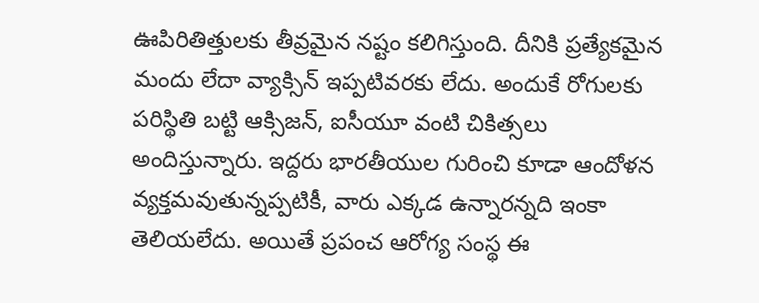ఊపిరితిత్తులకు తీవ్రమైన నష్టం కలిగిస్తుంది. దీనికి ప్రత్యేకమైన మందు లేదా వ్యాక్సిన్ ఇప్పటివరకు లేదు. అందుకే రోగులకు పరిస్థితి బట్టి ఆక్సిజన్, ఐసీయూ వంటి చికిత్సలు అందిస్తున్నారు. ఇద్దరు భారతీయుల గురించి కూడా ఆందోళన వ్యక్తమవుతున్నప్పటికీ, వారు ఎక్కడ ఉన్నారన్నది ఇంకా తెలియలేదు. అయితే ప్రపంచ ఆరోగ్య సంస్థ ఈ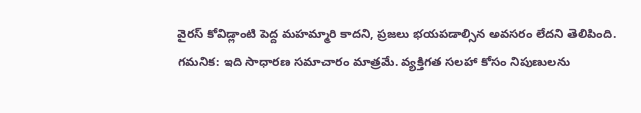వైరస్ కోవిడ్లాంటి పెద్ద మహమ్మారి కాదని, ప్రజలు భయపడాల్సిన అవసరం లేదని తెలిపింది.
గమనిక: ఇది సాధారణ సమాచారం మాత్రమే. వ్యక్తిగత సలహా కోసం నిపుణులను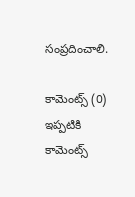సంప్రదించాలి.

కామెంట్స్ (0)
ఇప్పటికి కామెంట్స్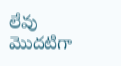లేవు
మొదటిగా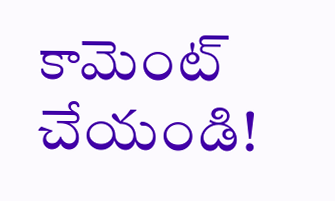కామెంట్ చేయండి!